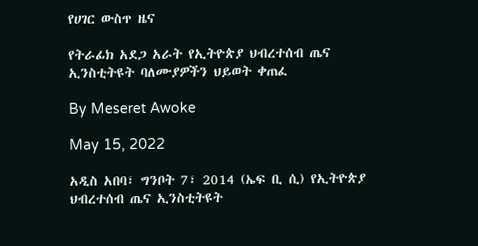የሀገር ውስጥ ዜና

የትራፊክ አደጋ አራት የኢትዮጵያ ህብረተሰብ ጤና ኢንስቲትዩት ባለሙያዎችን ህይወት ቀጠፈ

By Meseret Awoke

May 15, 2022

አዲስ አበባ፣ ግንቦት 7፣ 2014 (ኤፍ ቢ ሲ) የኢትዮጵያ ህብረተሰብ ጤና ኢንስቲትዩት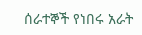ሰራተኞች የነበሩ አራት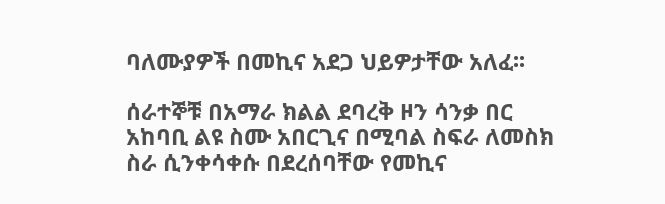ባለሙያዎች በመኪና አደጋ ህይዎታቸው አለፈ፡፡

ሰራተኞቹ በአማራ ክልል ደባረቅ ዞን ሳንቃ በር አከባቢ ልዩ ስሙ አበርጊና በሚባል ስፍራ ለመስክ ስራ ሲንቀሳቀሱ በደረሰባቸው የመኪና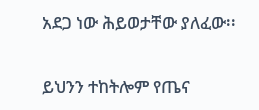አደጋ ነው ሕይወታቸው ያለፈው፡፡

ይህንን ተከትሎም የጤና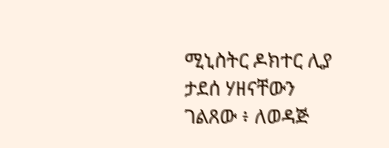ሚኒስትር ዶክተር ሊያ ታደሰ ሃዘናቸውን ገልጸው ፥ ለወዳጅ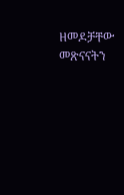ዘመዶቻቸው መጽናናትን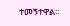ተመኝተዋል፡፡